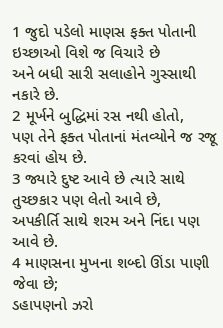1 જુદો પડેલો માણસ ફક્ત પોતાની ઇચ્છાઓ વિશે જ વિચારે છે
અને બધી સારી સલાહોને ગુસ્સાથી નકારે છે.
2 મૂર્ખને બુદ્ધિમાં રસ નથી હોતો,
પણ તેને ફક્ત પોતાનાં મંતવ્યોને જ રજૂ કરવાં હોય છે.
3 જ્યારે દુષ્ટ આવે છે ત્યારે સાથે તુચ્છકાર પણ લેતો આવે છે,
અપકીર્તિ સાથે શરમ અને નિંદા પણ આવે છે.
4 માણસના મુખના શબ્દો ઊંડા પાણી જેવા છે;
ડહાપણનો ઝરો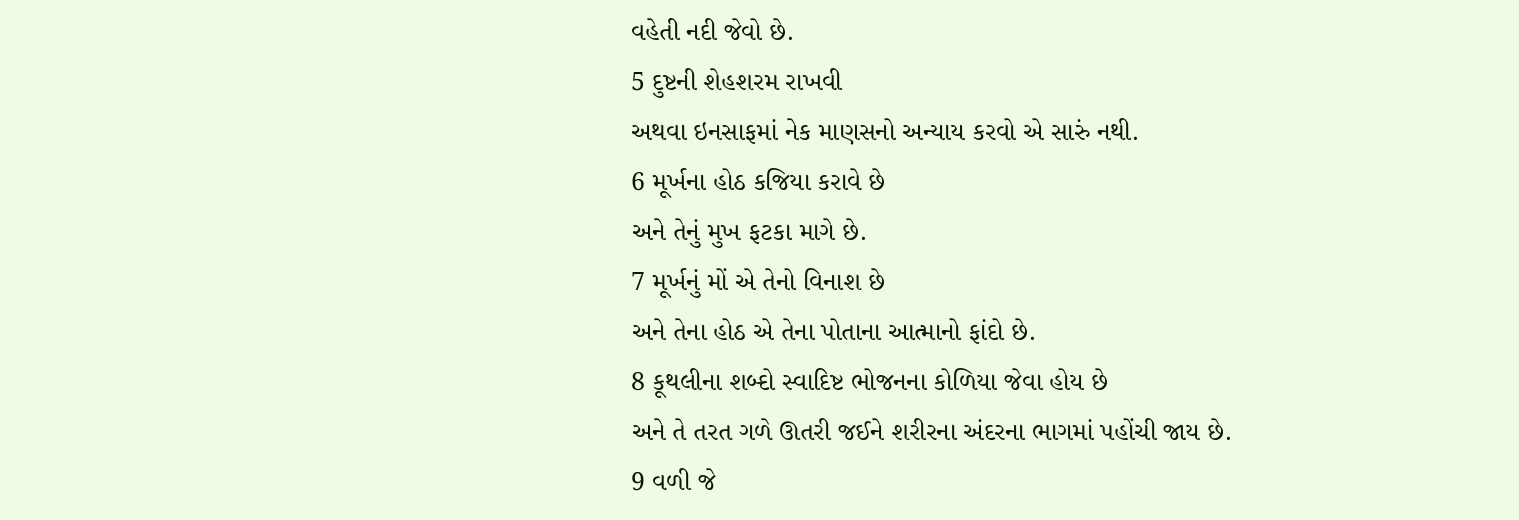વહેતી નદી જેવો છે.
5 દુષ્ટની શેહશરમ રાખવી
અથવા ઇનસાફમાં નેક માણસનો અન્યાય કરવો એ સારું નથી.
6 મૂર્ખના હોઠ કજિયા કરાવે છે
અને તેનું મુખ ફટકા માગે છે.
7 મૂર્ખનું મોં એ તેનો વિનાશ છે
અને તેના હોઠ એ તેના પોતાના આત્માનો ફાંદો છે.
8 કૂથલીના શબ્દો સ્વાદિષ્ટ ભોજનના કોળિયા જેવા હોય છે
અને તે તરત ગળે ઊતરી જઈને શરીરના અંદરના ભાગમાં પહોંચી જાય છે.
9 વળી જે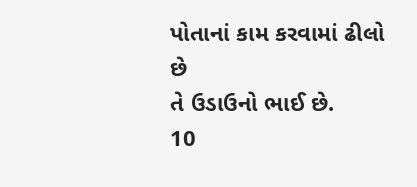પોતાનાં કામ કરવામાં ઢીલો છે
તે ઉડાઉનો ભાઈ છે.
10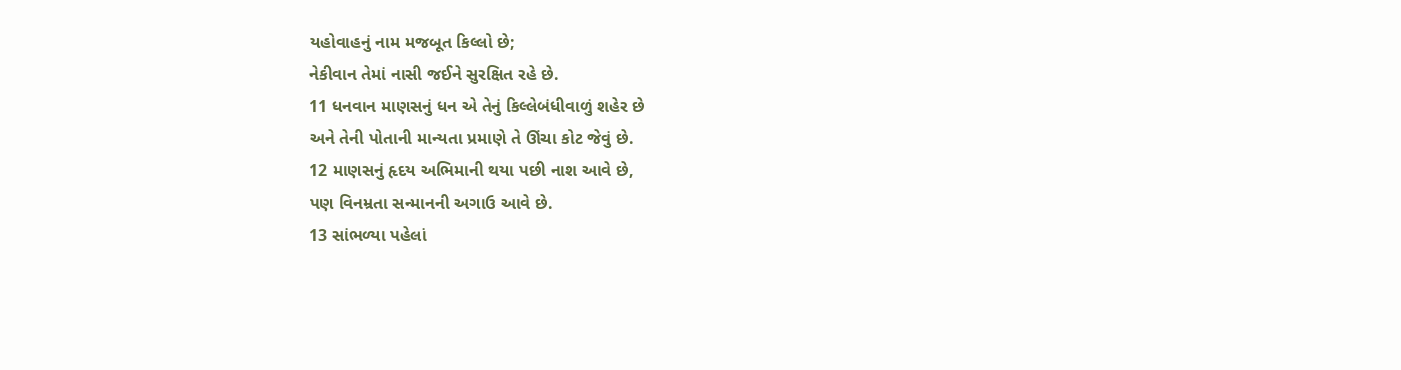યહોવાહનું નામ મજબૂત કિલ્લો છે;
નેકીવાન તેમાં નાસી જઈને સુરક્ષિત રહે છે.
11 ધનવાન માણસનું ધન એ તેનું કિલ્લેબંધીવાળું શહેર છે
અને તેની પોતાની માન્યતા પ્રમાણે તે ઊંચા કોટ જેવું છે.
12 માણસનું હૃદય અભિમાની થયા પછી નાશ આવે છે,
પણ વિનમ્રતા સન્માનની અગાઉ આવે છે.
13 સાંભળ્યા પહેલાં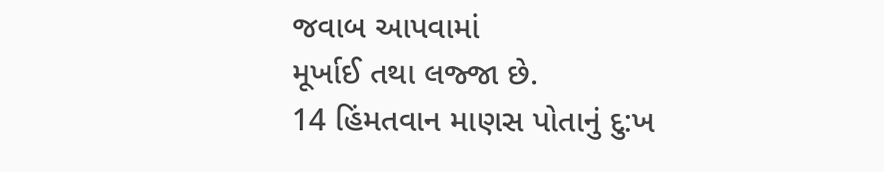જવાબ આપવામાં
મૂર્ખાઈ તથા લજ્જા છે.
14 હિંમતવાન માણસ પોતાનું દુ:ખ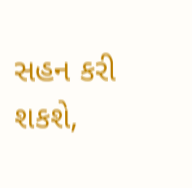સહન કરી શકશે,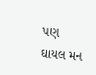પણ ઘાયલ મન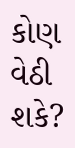કોણ વેઠી શકે?